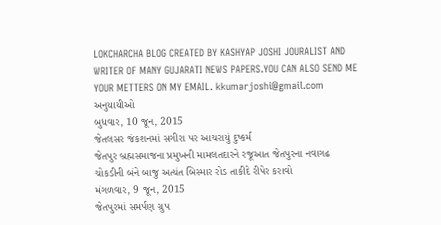LOKCHARCHA BLOG CREATED BY KASHYAP JOSHI JOURALIST AND WRITER OF MANY GUJARATI NEWS PAPERS.YOU CAN ALSO SEND ME YOUR METTERS ON MY EMAIL. kkumarjoshi@gmail.com
અનુયાયીઓ
બુધવાર, 10 જૂન, 2015
જેતલસર જંકશનમાં સગીરા પર આચરાયું દુષ્કર્મ
જેતપુર બ્રહ્મસમાજના પ્રમુખની મામલતદારને રજૂઆત જેતપુરના નવાગઢ ચોકડીની બંને બાજુ અત્યંત બિસ્માર રોડ તાકીદે રીપેર કરાવો
મંગળવાર, 9 જૂન, 2015
જેતપુરમાં સમર્પણ ગ્રુપ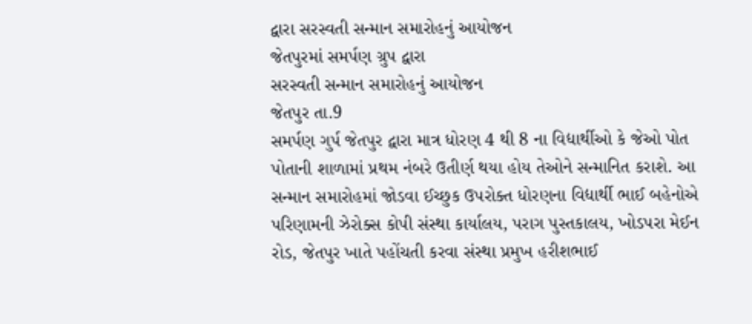દ્વારા સરસ્વતી સન્માન સમારોહનું આયોજન
જેતપુરમાં સમર્પણ ગ્રુપ દ્વારા
સરસ્વતી સન્માન સમારોહનું આયોજન
જેતપુર તા.9
સમર્પણ ગુર્પ જેતપુર દ્વારા માત્ર ધોરણ 4 થી 8 ના વિદ્યાર્થીઓ કે જેઓ પોત પોતાની શાળામાં પ્રથમ નંબરે ઉતીર્ણ થયા હોય તેઓને સન્માનિત કરાશે. આ સન્માન સમારોહમાં જોડવા ઈચ્છુક ઉપરોક્ત ધોરણના વિદ્યાર્થી ભાઈ બહેનોએ પરિણામની ઝેરોક્સ કોપી સંસ્થા કાર્યાલય, પરાગ પુસ્તકાલય, ખોડપરા મેઈન રોડ, જેતપુર ખાતે પહોંચતી કરવા સંસ્થા પ્રમુખ હરીશભાઈ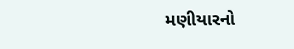મણીયારનો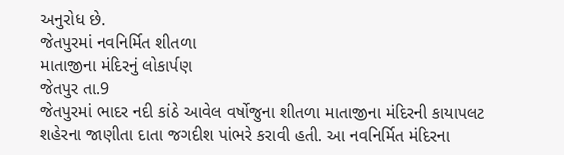અનુરોધ છે.
જેતપુરમાં નવનિર્મિત શીતળા
માતાજીના મંદિરનું લોકાર્પણ
જેતપુર તા.9
જેતપુરમાં ભાદર નદી કાંઠે આવેલ વર્ષોજુના શીતળા માતાજીના મંદિરની કાયાપલટ શહેરના જાણીતા દાતા જગદીશ પાંભરે કરાવી હતી. આ નવનિર્મિત મંદિરના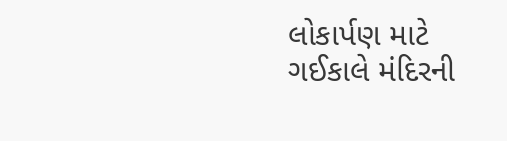લોકાર્પણ માટે ગઈકાલે મંદિરની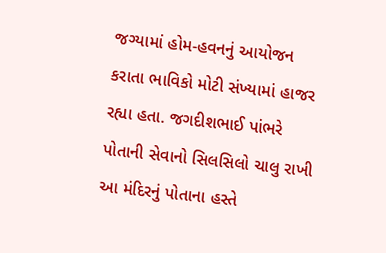જગ્યામાં હોમ-હવનનું આયોજન કરાતા ભાવિકો મોટી સંખ્યામાં હાજર રહ્યા હતા. જગદીશભાઈ પાંભરે પોતાની સેવાનો સિલસિલો ચાલુ રાખી આ મંદિરનું પોતાના હસ્તે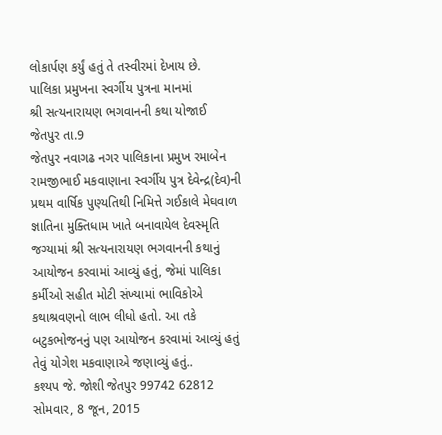લોકાર્પણ કર્યું હતું તે તસ્વીરમાં દેખાય છે.
પાલિકા પ્રમુખના સ્વર્ગીય પુત્રના માનમાં
શ્રી સત્યનારાયણ ભગવાનની કથા યોજાઈ
જેતપુર તા.9
જેતપુર નવાગઢ નગર પાલિકાના પ્રમુખ રમાબેન રામજીભાઈ મકવાણાના સ્વર્ગીય પુત્ર દેવેન્દ્ર(દેવ)ની પ્રથમ વાર્ષિક પુણ્યતિથી નિમિત્તે ગઈકાલે મેઘવાળ જ્ઞાતિના મુક્તિધામ ખાતે બનાવાયેલ દેવસ્મૃતિ જગ્યામાં શ્રી સત્યનારાયણ ભગવાનની કથાનું આયોજન કરવામાં આવ્યું હતું, જેમાં પાલિકા કર્મીઓ સહીત મોટી સંખ્યામાં ભાવિકોએ કથાશ્રવણનો લાભ લીધો હતો. આ તકે બટુકભોજનનું પણ આયોજન કરવામાં આવ્યું હતું તેવું યોગેશ મકવાણાએ જણાવ્યું હતું..
કશ્યપ જે. જોશી જેતપુર 99742 62812
સોમવાર, 8 જૂન, 2015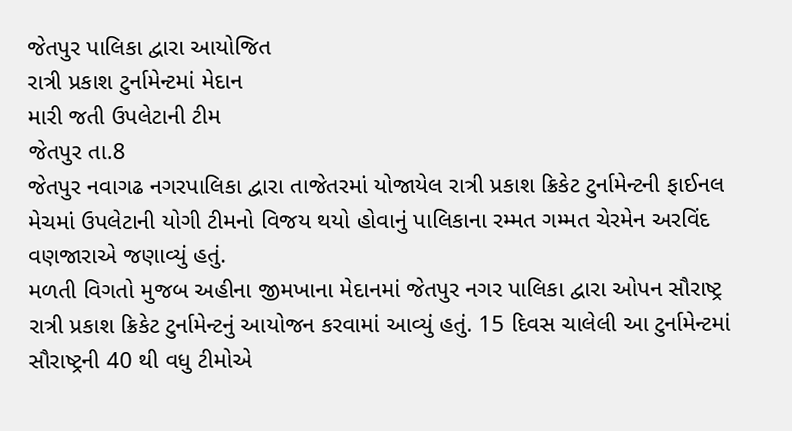જેતપુર પાલિકા દ્વારા આયોજિત
રાત્રી પ્રકાશ ટુર્નામેન્ટમાં મેદાન
મારી જતી ઉપલેટાની ટીમ
જેતપુર તા.8
જેતપુર નવાગઢ નગરપાલિકા દ્વારા તાજેતરમાં યોજાયેલ રાત્રી પ્રકાશ ક્રિકેટ ટુર્નામેન્ટની ફાઈનલ મેચમાં ઉપલેટાની યોગી ટીમનો વિજય થયો હોવાનું પાલિકાના રમ્મત ગમ્મત ચેરમેન અરવિંદ વણજારાએ જણાવ્યું હતું.
મળતી વિગતો મુજબ અહીના જીમખાના મેદાનમાં જેતપુર નગર પાલિકા દ્વારા ઓપન સૌરાષ્ટ્ર રાત્રી પ્રકાશ ક્રિકેટ ટુર્નામેન્ટનું આયોજન કરવામાં આવ્યું હતું. 15 દિવસ ચાલેલી આ ટુર્નામેન્ટમાં સૌરાષ્ટ્રની 40 થી વધુ ટીમોએ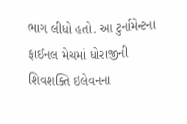ભાગ લીધો હતો. આ ટુર્નામેન્ટના ફાઈનલ મેચમાં ધોરાજીની શિવશક્તિ ઇલેવનના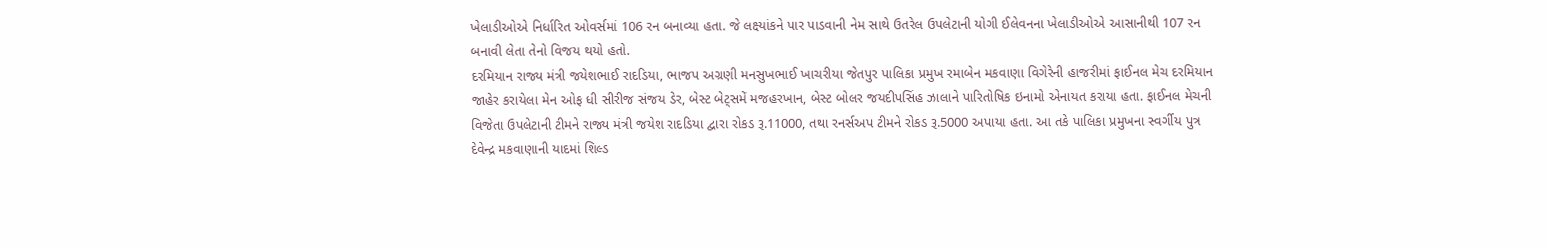ખેલાડીઓએ નિર્ધારિત ઓવર્સમાં 106 રન બનાવ્યા હતા. જે લક્ષ્યાંકને પાર પાડવાની નેમ સાથે ઉતરેલ ઉપલેટાની યોગી ઈલેવનના ખેલાડીઓએ આસાનીથી 107 રન બનાવી લેતા તેનો વિજય થયો હતો.
દરમિયાન રાજ્ય મંત્રી જયેશભાઈ રાદડિયા, ભાજપ અગ્રણી મનસુખભાઈ ખાચરીયા જેતપુર પાલિકા પ્રમુખ રમાબેન મકવાણા વિગેરેની હાજરીમાં ફાઈનલ મેચ દરમિયાન જાહેર કરાયેલા મેન ઓફ ધી સીરીજ સંજય ડેર, બેસ્ટ બેટ્સમેં મજહરખાન, બેસ્ટ બોલર જયદીપસિંહ ઝાલાને પારિતોષિક ઇનામો એનાયત કરાયા હતા. ફાઈનલ મેચની વિજેતા ઉપલેટાની ટીમને રાજ્ય મંત્રી જયેશ રાદડિયા દ્વારા રોકડ રૂ.11000, તથા રનર્સઅપ ટીમને રોકડ રૂ.5000 અપાયા હતા. આ તકે પાલિકા પ્રમુખના સ્વર્ગીય પુત્ર દેવેન્દ્ર મકવાણાની યાદમાં શિલ્ડ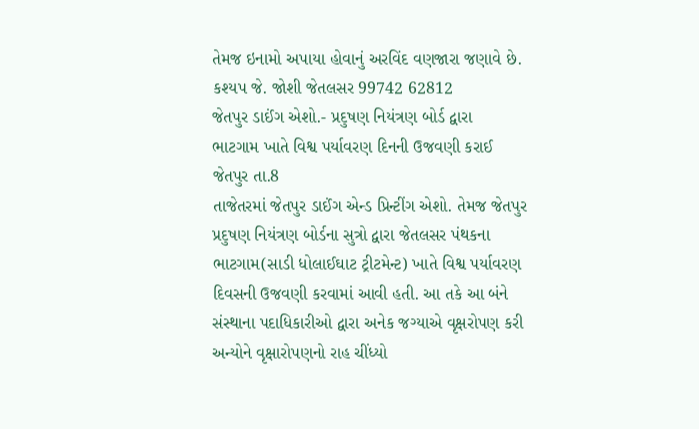તેમજ ઇનામો અપાયા હોવાનું અરવિંદ વણજારા જણાવે છે.
કશ્યપ જે. જોશી જેતલસર 99742 62812
જેતપુર ડાઈંગ એશો.- પ્રદુષણ નિયંત્રણ બોર્ડ દ્વારા
ભાટગામ ખાતે વિશ્વ પર્યાવરણ દિનની ઉજવણી કરાઈ
જેતપુર તા.8
તાજેતરમાં જેતપુર ડાઈંગ એન્ડ પ્રિન્ટીંગ એશો. તેમજ જેતપુર પ્રદુષણ નિયંત્રણ બોર્ડના સુત્રો દ્વારા જેતલસર પંથકના ભાટગામ(સાડી ધોલાઈઘાટ ટ્રીટમેન્ટ) ખાતે વિશ્વ પર્યાવરણ દિવસની ઉજવણી કરવામાં આવી હતી. આ તકે આ બંને સંસ્થાના પદાધિકારીઓ દ્વારા અનેક જગ્યાએ વૃક્ષરોપણ કરી અન્યોને વૃક્ષારોપણનો રાહ ચીંધ્યો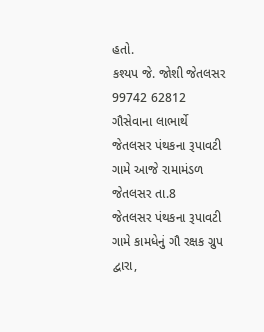હતો.
કશ્યપ જે. જોશી જેતલસર 99742 62812
ગૌસેવાના લાભાર્થે
જેતલસર પંથકના રૂપાવટી ગામે આજે રામામંડળ
જેતલસર તા.8
જેતલસર પંથકના રૂપાવટી ગામે કામધેનું ગૌ રક્ષક ગ્રુપ દ્વારા,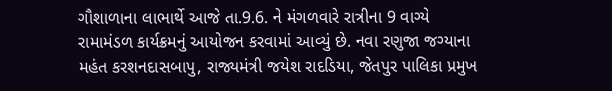ગૌશાળાના લાભાર્થે આજે તા.9.6. ને મંગળવારે રાત્રીના 9 વાગ્યે રામામંડળ કાર્યક્રમનું આયોજન કરવામાં આવ્યું છે. નવા રણુજા જગ્યાના મહંત કરશનદાસબાપુ, રાજ્યમંત્રી જયેશ રાદડિયા, જેતપુર પાલિકા પ્રમુખ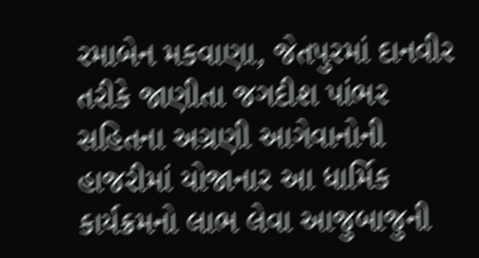રમાબેન મકવાણા, જેતપુરમાં દાનવીર તરીકે જાણીતા જગદીશ પાંભર સહિતના અગ્રણી આગેવાનોની હાજરીમાં યોજાનાર આ ધાર્મિક કાર્યક્રમનો લાભ લેવા આજુબાજુની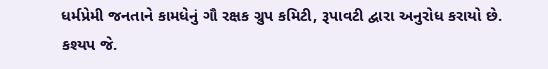ધર્મપ્રેમી જનતાને કામધેનું ગૌ રક્ષક ગ્રુપ કમિટી, રૂપાવટી દ્વારા અનુરોધ કરાયો છે.
કશ્યપ જે.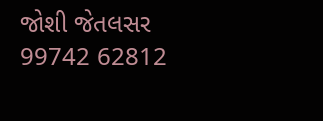જોશી જેતલસર 99742 62812